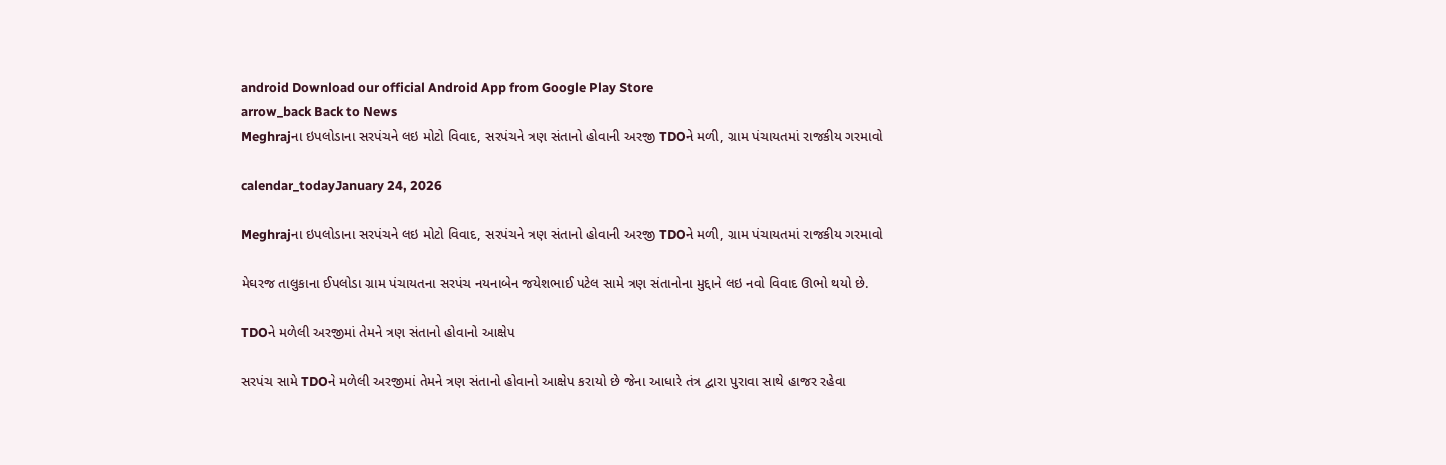android Download our official Android App from Google Play Store
arrow_back Back to News
Meghrajના ઇપલોડાના સરપંચને લઇ મોટો વિવાદ, સરપંચને ત્રણ સંતાનો હોવાની અરજી TDOને મળી, ગ્રામ પંચાયતમાં રાજકીય ગરમાવો

calendar_todayJanuary 24, 2026

Meghrajના ઇપલોડાના સરપંચને લઇ મોટો વિવાદ, સરપંચને ત્રણ સંતાનો હોવાની અરજી TDOને મળી, ગ્રામ પંચાયતમાં રાજકીય ગરમાવો

મેઘરજ તાલુકાના ઈપલોડા ગ્રામ પંચાયતના સરપંચ નયનાબેન જયેશભાઈ પટેલ સામે ત્રણ સંતાનોના મુદ્દાને લઇ નવો વિવાદ ઊભો થયો છે.

TDOને મળેલી અરજીમાં તેમને ત્રણ સંતાનો હોવાનો આક્ષેપ

સરપંચ સામે TDOને મળેલી અરજીમાં તેમને ત્રણ સંતાનો હોવાનો આક્ષેપ કરાયો છે જેના આધારે તંત્ર દ્વારા પુરાવા સાથે હાજર રહેવા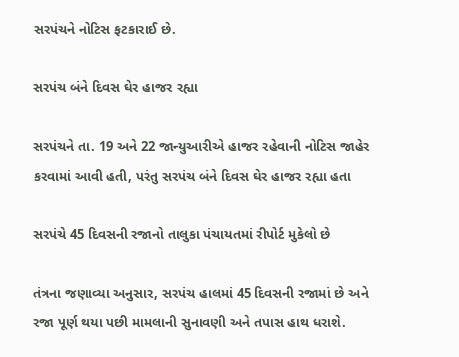સરપંચને નોટિસ ફટકારાઈ છે.

સરપંચ બંને દિવસ ઘેર હાજર રહ્યા

સરપંચને તા. 19 અને 22 જાન્યુઆરીએ હાજર રહેવાની નોટિસ જાહેર કરવામાં આવી હતી, પરંતુ સરપંચ બંને દિવસ ઘેર હાજર રહ્યા હતા

સરપંચે 45 દિવસની રજાનો તાલુકા પંચાયતમાં રીપોર્ટ મુકેલો છે

તંત્રના જણાવ્યા અનુસાર, સરપંચ હાલમાં 45 દિવસની રજામાં છે અને રજા પૂર્ણ થયા પછી મામલાની સુનાવણી અને તપાસ હાથ ધરાશે.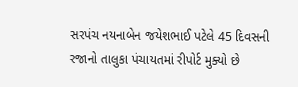સરપંચ નયનાબેન જયેશભાઈ પટેલે 45 દિવસની રજાનો તાલુકા પંચાયતમાં રીપોર્ટ મુક્યો છે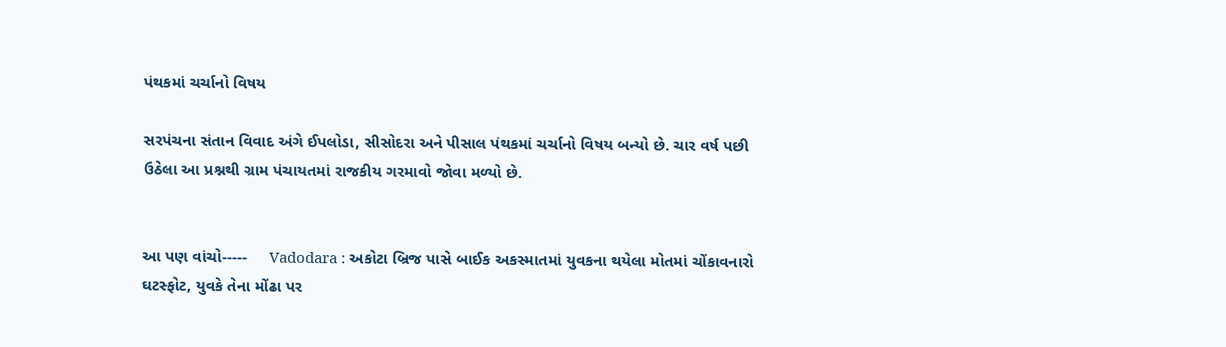પંથકમાં ચર્ચાનો વિષય

સરપંચના સંતાન વિવાદ અંગે ઈપલોડા, સીસોદરા અને પીસાલ પંથકમાં ચર્ચાનો વિષય બન્યો છે. ચાર વર્ષ પછી ઉઠેલા આ પ્રશ્નથી ગ્રામ પંચાયતમાં રાજકીય ગરમાવો જોવા મળ્યો છે.


આ પણ વાંચો-----     Vadodara : અકોટા બ્રિજ પાસે બાઈક અકસ્માતમાં યુવકના થયેલા મોતમાં ચોંકાવનારો ઘટસ્ફોટ, યુવકે તેના મોંઢા પર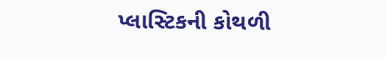પ્લાસ્ટિકની કોથળી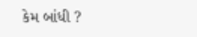કેમ બાંધી ?